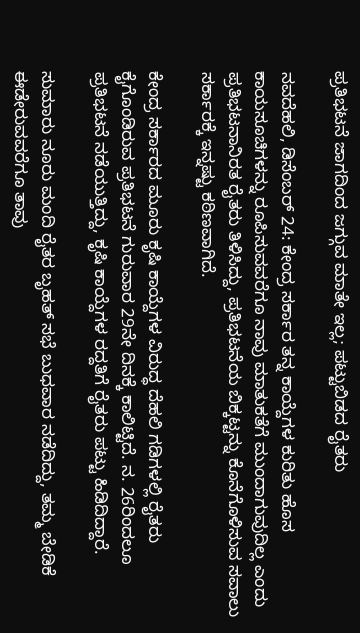ಪ್ರತಿಭಟನೆ ಜಾಗದಿಂದ ಜಗ್ಗುವ ಮಾತೇ ಇಲ್ಲ; ಪಟ್ಟುಬಿಡದ ರೈತರು

ನವದೆಹಲಿ, ಡಿಸೆಂಬರ್ 24: ಕೇಂದ್ರ ಸರ್ಕಾರ ತನ್ನ ಕಾಯ್ದೆಗಳ ಕುರಿತು ಹೊಸ ಕಾಯಸೂಚಿಗಳನ್ನು ರೂಪಿಸುವವರೆಗೂ ನಾವು ಮಾತುಕತೆಗೆ ಮುಂದಾಗುವುದಿಲ್ಲ ಎಂದು ಪ್ರತಿಭಟನಾನಿರತ ರೈತರು ತಿಳಿಸಿದ್ದು, ಪ್ರತಿಭಟನೆಯ ಬಿಕ್ಕಟ್ಟನ್ನು ಕೊನೆಗೊಳಿಸುವ ಸವಾಲು ಸರ್ಕಾರಕ್ಕೆ ಇನ್ನಷ್ಟು ಕಠಿಣವಾಗಿದೆ.

ಕೇಂದ್ರ ಸರ್ಕಾರದ ಮೂರು ಕೃಷಿ ಕಾಯ್ದೆಗಳ ವಿರುದ್ಧ ದೆಹಲಿ ಗಡಿಗಳಲ್ಲಿ ರೈತರು ಕೈಗೊಂಡಿರುವ ಪ್ರತಿಭಟನೆ ಗುರುವಾರ 29ನೇ ದಿನಕ್ಕೆ ಕಾಲಿಟ್ಟಿದೆ. ನ. 26ರಿಂದಲೂ ಪ್ರತಿಭಟನೆ ನಡೆಯುತ್ತಿದ್ದು, ಕೃಷಿ ಕಾಯ್ದೆಗಳ ರದ್ದತಿಗೆ ರೈತರು ಪಟ್ಟು ಹಿಡಿದಿದ್ದಾರೆ.

ಸುಮಾರು ನೂರು ಮಂದಿ ರೈತರ ಬೃಹತ್ ಸಭೆ ಬುಧವಾರ ನಡೆದಿದ್ದು, ತಮ್ಮ ಬೇಡಿಕೆ ಈಡೇರುವವರೆಗೂ ತಾವು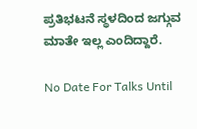ಪ್ರತಿಭಟನೆ ಸ್ಥಳದಿಂದ ಜಗ್ಗುವ ಮಾತೇ ಇಲ್ಲ ಎಂದಿದ್ದಾರೆ.

No Date For Talks Until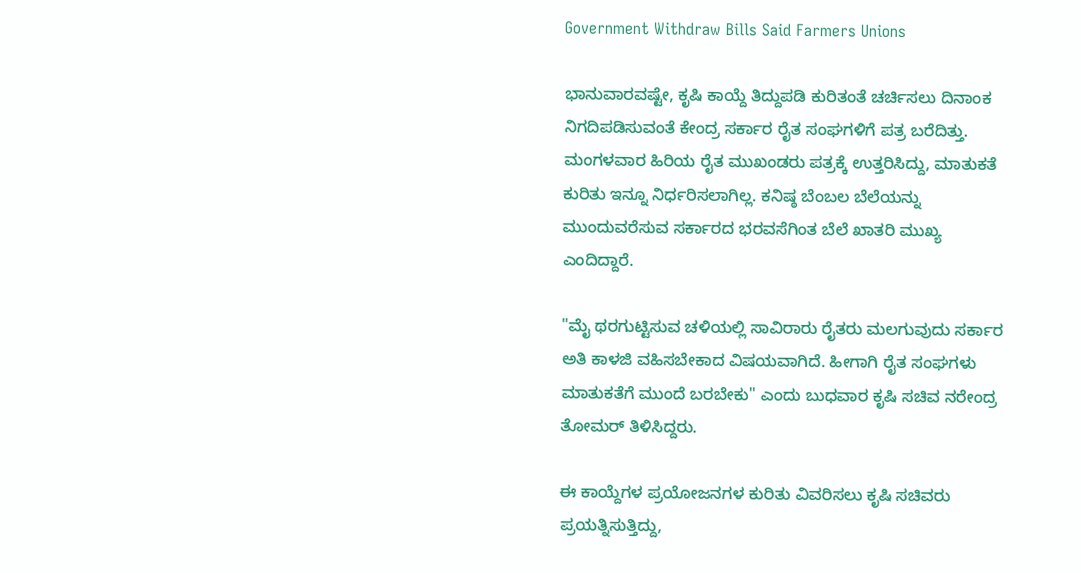Government Withdraw Bills Said Farmers Unions

ಭಾನುವಾರವಷ್ಟೇ, ಕೃಷಿ ಕಾಯ್ದೆ ತಿದ್ದುಪಡಿ ಕುರಿತಂತೆ ಚರ್ಚಿಸಲು ದಿನಾಂಕ ನಿಗದಿಪಡಿಸುವಂತೆ ಕೇಂದ್ರ ಸರ್ಕಾರ ರೈತ ಸಂಘಗಳಿಗೆ ಪತ್ರ ಬರೆದಿತ್ತು. ಮಂಗಳವಾರ ಹಿರಿಯ ರೈತ ಮುಖಂಡರು ಪತ್ರಕ್ಕೆ ಉತ್ತರಿಸಿದ್ದು, ಮಾತುಕತೆ ಕುರಿತು ಇನ್ನೂ ನಿರ್ಧರಿಸಲಾಗಿಲ್ಲ. ಕನಿಷ್ಠ ಬೆಂಬಲ ಬೆಲೆಯನ್ನು ಮುಂದುವರೆಸುವ ಸರ್ಕಾರದ ಭರವಸೆಗಿಂತ ಬೆಲೆ ಖಾತರಿ ಮುಖ್ಯ ಎಂದಿದ್ದಾರೆ.

"ಮೈ ಥರಗುಟ್ಟಿಸುವ ಚಳಿಯಲ್ಲಿ ಸಾವಿರಾರು ರೈತರು ಮಲಗುವುದು ಸರ್ಕಾರ ಅತಿ ಕಾಳಜಿ ವಹಿಸಬೇಕಾದ ವಿಷಯವಾಗಿದೆ. ಹೀಗಾಗಿ ರೈತ ಸಂಘಗಳು ಮಾತುಕತೆಗೆ ಮುಂದೆ ಬರಬೇಕು" ಎಂದು ಬುಧವಾರ ಕೃಷಿ ಸಚಿವ ನರೇಂದ್ರ ತೋಮರ್ ತಿಳಿಸಿದ್ದರು.

ಈ ಕಾಯ್ದೆಗಳ ಪ್ರಯೋಜನಗಳ ಕುರಿತು ವಿವರಿಸಲು ಕೃಷಿ ಸಚಿವರು ಪ್ರಯತ್ನಿಸುತ್ತಿದ್ದು,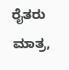ರೈತರು ಮಾತ್ರ,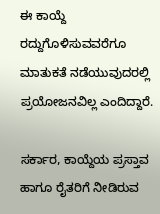ಈ ಕಾಯ್ದೆ ರದ್ದುಗೊಳಿಸುವವರೆಗೂ ಮಾತುಕತೆ ನಡೆಯುವುದರಲ್ಲಿ ಪ್ರಯೋಜನವಿಲ್ಲ ಎಂದಿದ್ದಾರೆ.

ಸರ್ಕಾರ, ಕಾಯ್ದೆಯ ಪ್ರಸ್ತಾವ ಹಾಗೂ ರೈತರಿಗೆ ನೀಡಿರುವ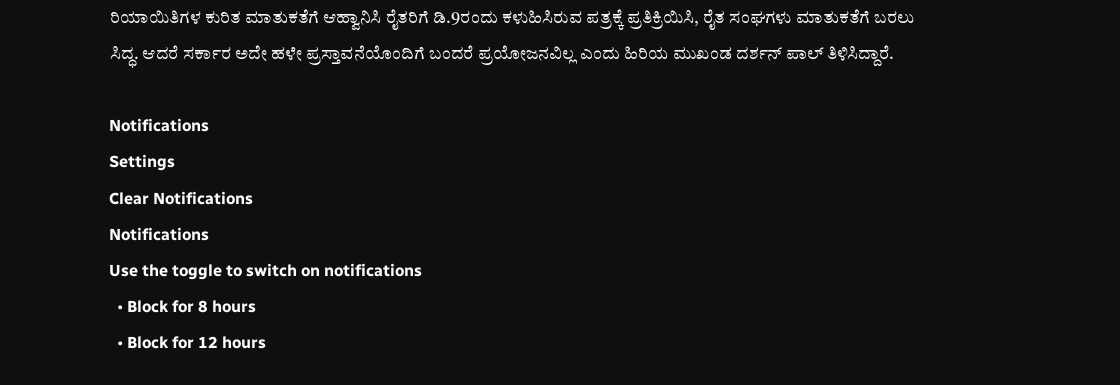ರಿಯಾಯಿತಿಗಳ ಕುರಿತ ಮಾತುಕತೆಗೆ ಆಹ್ವಾನಿಸಿ ರೈತರಿಗೆ ಡಿ.9ರಂದು ಕಳುಹಿಸಿರುವ ಪತ್ರಕ್ಕೆ ಪ್ರತಿಕ್ರಿಯಿಸಿ, ರೈತ ಸಂಘಗಳು ಮಾತುಕತೆಗೆ ಬರಲು ಸಿದ್ಧ. ಆದರೆ ಸರ್ಕಾರ ಅದೇ ಹಳೇ ಪ್ರಸ್ತಾವನೆಯೊಂದಿಗೆ ಬಂದರೆ ಪ್ರಯೋಜನವಿಲ್ಲ ಎಂದು ಹಿರಿಯ ಮುಖಂಡ ದರ್ಶನ್ ಪಾಲ್ ತಿಳಿಸಿದ್ದಾರೆ.

Notifications
Settings
Clear Notifications
Notifications
Use the toggle to switch on notifications
  • Block for 8 hours
  • Block for 12 hours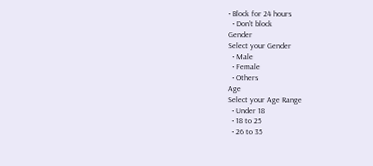• Block for 24 hours
  • Don't block
Gender
Select your Gender
  • Male
  • Female
  • Others
Age
Select your Age Range
  • Under 18
  • 18 to 25
  • 26 to 35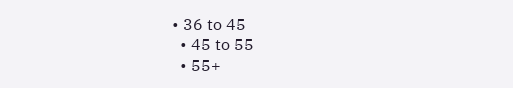• 36 to 45
  • 45 to 55
  • 55+